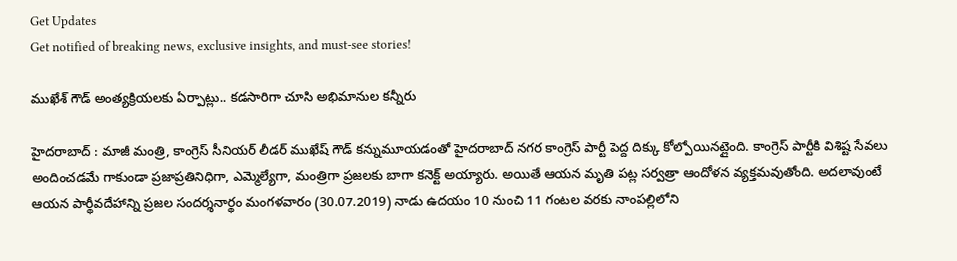Get Updates
Get notified of breaking news, exclusive insights, and must-see stories!

ముఖేశ్ గౌడ్ అంత్యక్రియలకు ఏర్పాట్లు.. కడసారిగా చూసి అభిమానుల కన్నీరు

హైదరాబాద్ : మాజీ మంత్రి, కాంగ్రెస్ సీనియర్ లీడర్ ముఖేష్ గౌడ్ కన్నుమూయడంతో హైదరాబాద్ నగర కాంగ్రెస్ పార్టీ పెద్ద దిక్కు కోల్పోయినట్లైంది. కాంగ్రెస్ పార్టీకి విశిష్ట సేవలు అందించడమే గాకుండా ప్రజాప్రతినిధిగా, ఎమ్మెల్యేగా, మంత్రిగా ప్రజలకు బాగా కనెక్ట్ అయ్యారు. అయితే ఆయన మృతి పట్ల సర్వత్రా ఆందోళన వ్యక్తమవుతోంది. అదలావుంటే ఆయన పార్థీవదేహాన్ని ప్రజల సందర్శనార్థం మంగళవారం (30.07.2019) నాడు ఉదయం 10 నుంచి 11 గంటల వరకు నాంపల్లిలోని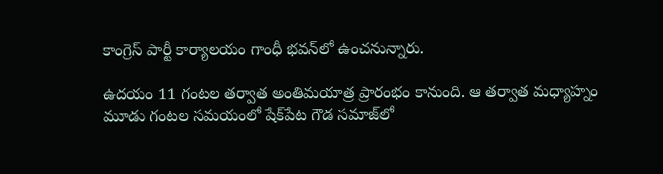కాంగ్రెస్ పార్టీ కార్యాలయం గాంధీ భవన్‌లో ఉంచనున్నారు.

ఉదయం 11 గంటల తర్వాత అంతిమయాత్ర ప్రారంభం కానుంది. ఆ తర్వాత మధ్యాహ్నం మూడు గంటల సమయంలో షేక్‌పేట గౌడ సమాజ్‌లో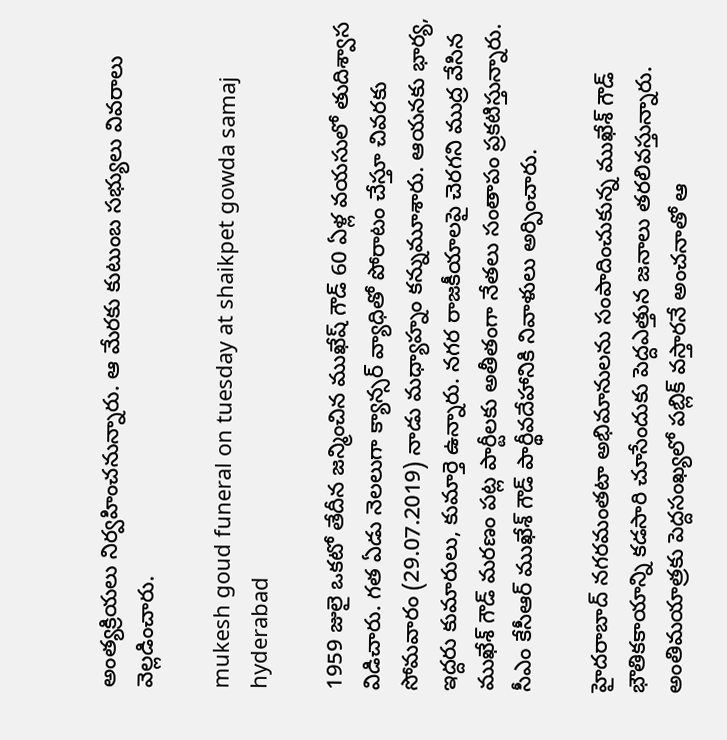అంత్యక్రియలు నిర్వహించనున్నారు. ఆ మేరకు కుటుంబ సభ్యులు వివరాలు వెల్లడించారు.

mukesh goud funeral on tuesday at shaikpet gowda samaj hyderabad

1959 జులై ఒకటో తేదీన జన్మించిన ముఖేష్ గౌడ్ 60 ఏళ్ల వయసులో తుదిశ్వాస విడిచారు. గత ఏడు నెలలుగా క్యాన్సర్‌ వ్యాధితో పోరాటం చేస్తూ చివరకు సోమవారం (29.07.2019) నాడు మధ్యాహ్నం కన్నుమూశారు. ఆయనకు భార్య, ఇద్దరు కుమారులు, కుమార్తె ఉన్నారు. నగర రాజకీయాలపై చెరగని ముద్ర వేసిన ముఖేశ్ గౌడ్ మరణం పట్ల పార్టీలకు అతీతంగా నేతలు సంతాపం ప్రకటిస్తున్నారు. సీఎం కేసీఆర్ ముఖేశ్ గౌడ్ పార్థీవదేహానికి నివాళులు అర్పించారు.

హైదరాబాద్ నగరమంతటా అభిమానులను సంపాదించుకున్న ముఖేశ్ గౌడ్‌ భౌతికకాయాన్ని కడసారి చూసేందుకు పెద్దఎత్తున జనాలు తరలివస్తున్నారు. అంతిమయాత్రకు పెద్దసంఖ్యలో పబ్లిక్ వస్తారనే అంచనాతో ఆ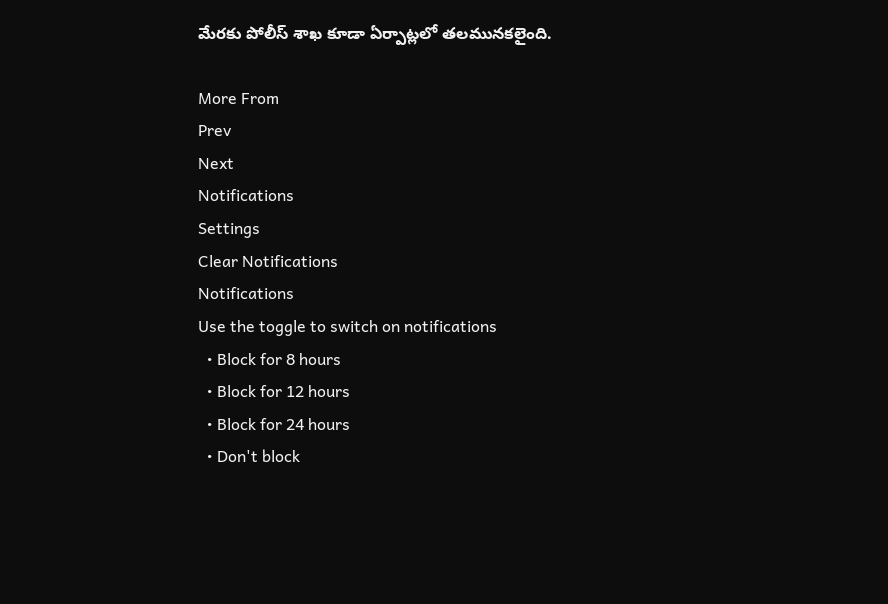మేరకు పోలీస్ శాఖ కూడా ఏర్పాట్లలో తలమునకలైంది.

More From
Prev
Next
Notifications
Settings
Clear Notifications
Notifications
Use the toggle to switch on notifications
  • Block for 8 hours
  • Block for 12 hours
  • Block for 24 hours
  • Don't block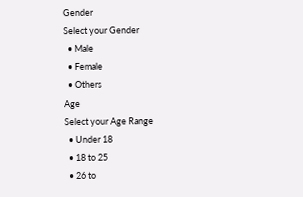Gender
Select your Gender
  • Male
  • Female
  • Others
Age
Select your Age Range
  • Under 18
  • 18 to 25
  • 26 to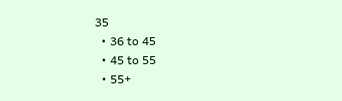35
  • 36 to 45
  • 45 to 55
  • 55+